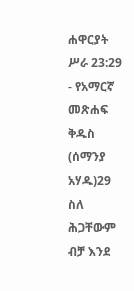ሐዋርያት ሥራ 23:29 - የአማርኛ መጽሐፍ ቅዱስ (ሰማንያ አሃዱ)29 ስለ ሕጋቸውም ብቻ እንደ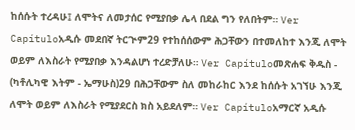ከሰሱት ተረዳሁ፤ ለሞትና ለመታሰር የሚያበቃ ሌላ በደል ግን የለበትም። Ver Capítuloአዲሱ መደበኛ ትርጒም29 የተከሰሰውም ሕጋቸውን በተመለከተ እንጂ ለሞት ወይም ለእስራት የሚያበቃ እንዳልሆነ ተረድቻለሁ። Ver Capítuloመጽሐፍ ቅዱስ - (ካቶሊካዊ እትም - ኤማሁስ)29 በሕጋቸውም ስለ መከራከር እንደ ከሰሱት አገኘሁ እንጂ ለሞት ወይም ለእስራት የሚያደርስ ክስ አይደለም። Ver Capítuloአማርኛ አዲሱ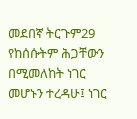መደበኛ ትርጉም29 የከሰሱትም ሕጋቸውን በሚመለከት ነገር መሆኑን ተረዳሁ፤ ነገር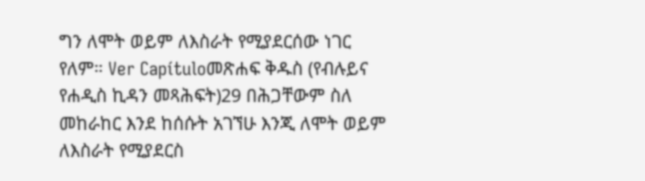ግን ለሞት ወይም ለእስራት የሚያደርሰው ነገር የለም። Ver Capítuloመጽሐፍ ቅዱስ (የብሉይና የሐዲስ ኪዳን መጻሕፍት)29 በሕጋቸውም ስለ መከራከር እንደ ከሰሱት አገኘሁ እንጂ ለሞት ወይም ለእስራት የሚያደርስ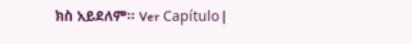ክስ አይደለም። Ver Capítulo |